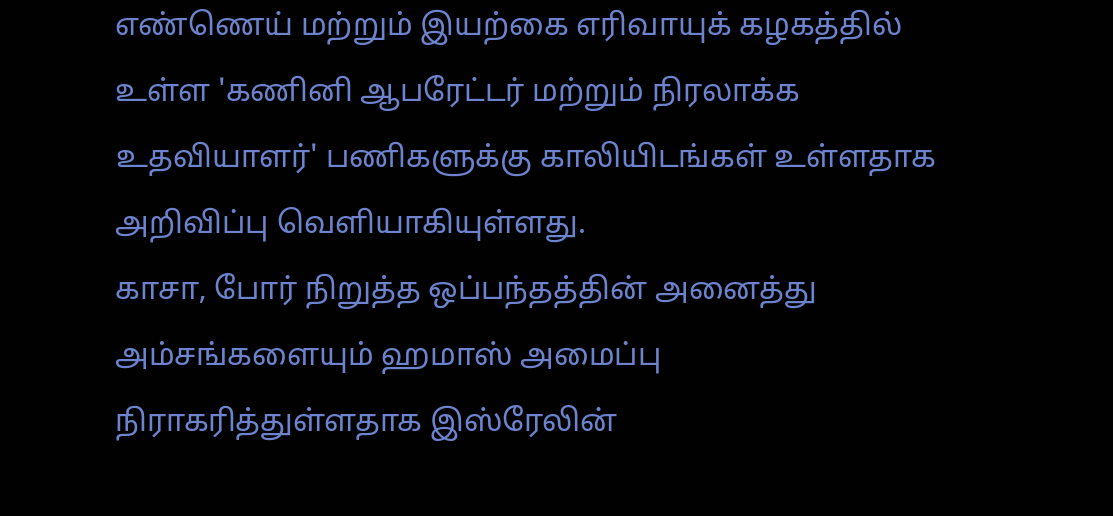எண்ணெய் மற்றும் இயற்கை எரிவாயுக் கழகத்தில் உள்ள 'கணினி ஆபரேட்டர் மற்றும் நிரலாக்க உதவியாளர்' பணிகளுக்கு காலியிடங்கள் உள்ளதாக அறிவிப்பு வெளியாகியுள்ளது.
காசா, போர் நிறுத்த ஒப்பந்தத்தின் அனைத்து அம்சங்களையும் ஹமாஸ் அமைப்பு நிராகரித்துள்ளதாக இஸ்ரேலின்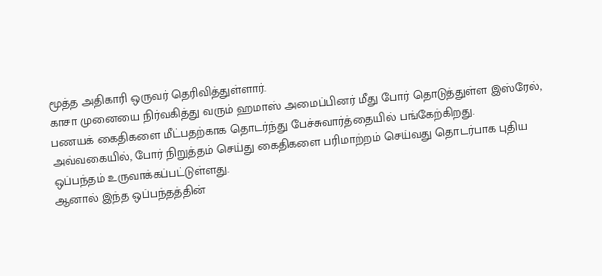மூத்த அதிகாரி ஒருவர் தெரிவித்துள்ளார்.
காசா முனையை நிர்வகித்து வரும் ஹமாஸ் அமைப்பினர் மீது போர் தொடுத்துள்ள இஸ்ரேல், பணயக் கைதிகளை மீட்பதற்காக தொடர்ந்து பேச்சுவார்த்தையில் பங்கேற்கிறது. அவ்வகையில், போர் நிறுத்தம் செய்து கைதிகளை பரிமாற்றம் செய்வது தொடர்பாக புதிய ஒப்பந்தம் உருவாக்கப்பட்டுள்ளது.
ஆனால் இந்த ஒப்பந்தத்தின்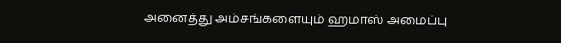அனைத்து அம்சங்களையும் ஹமாஸ் அமைப்பு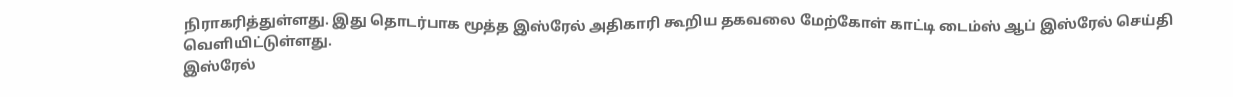நிராகரித்துள்ளது. இது தொடர்பாக மூத்த இஸ்ரேல் அதிகாரி கூறிய தகவலை மேற்கோள் காட்டி டைம்ஸ் ஆப் இஸ்ரேல் செய்தி வெளியிட்டுள்ளது.
இஸ்ரேல்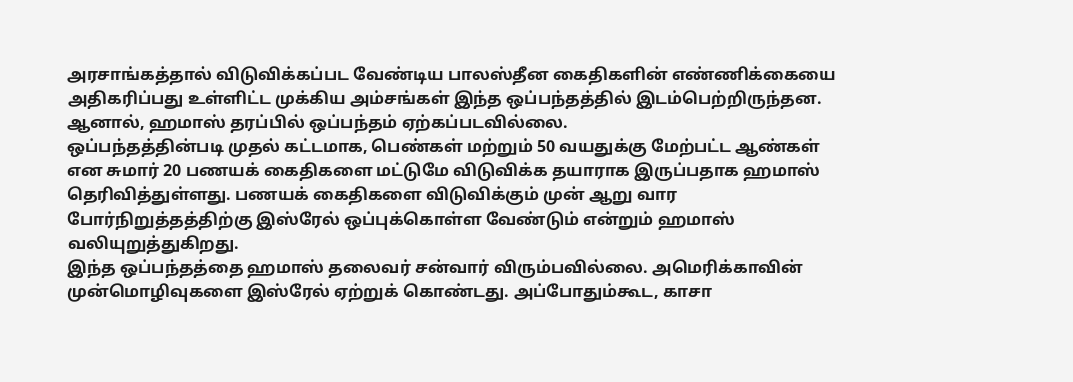அரசாங்கத்தால் விடுவிக்கப்பட வேண்டிய பாலஸ்தீன கைதிகளின் எண்ணிக்கையை அதிகரிப்பது உள்ளிட்ட முக்கிய அம்சங்கள் இந்த ஒப்பந்தத்தில் இடம்பெற்றிருந்தன. ஆனால், ஹமாஸ் தரப்பில் ஒப்பந்தம் ஏற்கப்படவில்லை.
ஒப்பந்தத்தின்படி முதல் கட்டமாக, பெண்கள் மற்றும் 50 வயதுக்கு மேற்பட்ட ஆண்கள் என சுமார் 20 பணயக் கைதிகளை மட்டுமே விடுவிக்க தயாராக இருப்பதாக ஹமாஸ் தெரிவித்துள்ளது. பணயக் கைதிகளை விடுவிக்கும் முன் ஆறு வார போர்நிறுத்தத்திற்கு இஸ்ரேல் ஒப்புக்கொள்ள வேண்டும் என்றும் ஹமாஸ் வலியுறுத்துகிறது.
இந்த ஒப்பந்தத்தை ஹமாஸ் தலைவர் சன்வார் விரும்பவில்லை. அமெரிக்காவின் முன்மொழிவுகளை இஸ்ரேல் ஏற்றுக் கொண்டது. அப்போதும்கூட, காசா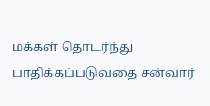மக்கள் தொடர்ந்து பாதிக்கப்படுவதை சன்வார்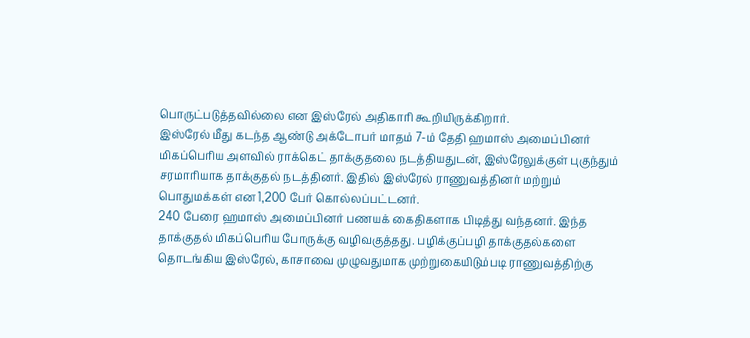பொருட்படுத்தவில்லை என இஸ்ரேல் அதிகாரி கூறியிருக்கிறார்.
இஸ்ரேல் மீது கடந்த ஆண்டு அக்டோபர் மாதம் 7-ம் தேதி ஹமாஸ் அமைப்பினர் மிகப்பெரிய அளவில் ராக்கெட் தாக்குதலை நடத்தியதுடன், இஸ்ரேலுக்குள் புகுந்தும் சரமாரியாக தாக்குதல் நடத்தினர். இதில் இஸ்ரேல் ராணுவத்தினர் மற்றும் பொதுமக்கள் என 1,200 பேர் கொல்லப்பட்டனர்.
240 பேரை ஹமாஸ் அமைப்பினர் பணயக் கைதிகளாக பிடித்து வந்தனர். இந்த தாக்குதல் மிகப்பெரிய போருக்கு வழிவகுத்தது. பழிக்குப்பழி தாக்குதல்களை தொடங்கிய இஸ்ரேல், காசாவை முழுவதுமாக முற்றுகையிடும்படி ராணுவத்திற்கு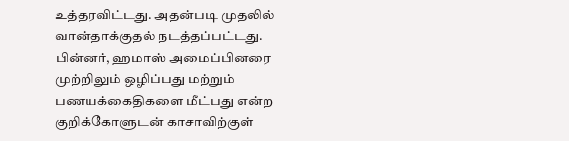உத்தரவிட்டது. அதன்படி முதலில் வான்தாக்குதல் நடத்தப்பட்டது.
பின்னர், ஹமாஸ் அமைப்பினரை முற்றிலும் ஒழிப்பது மற்றும் பணயக்கைதிகளை மீட்பது என்ற குறிக்கோளுடன் காசாவிற்குள்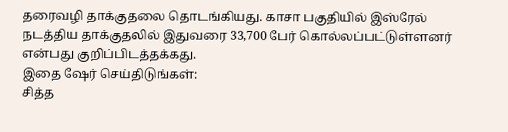தரைவழி தாக்குதலை தொடங்கியது. காசா பகுதியில் இஸ்ரேல் நடத்திய தாக்குதலில் இதுவரை 33,700 பேர் கொல்லப்பட்டுள்ளனர் என்பது குறிப்பிடத்தக்கது.
இதை ஷேர் செய்திடுங்கள்:
சித்த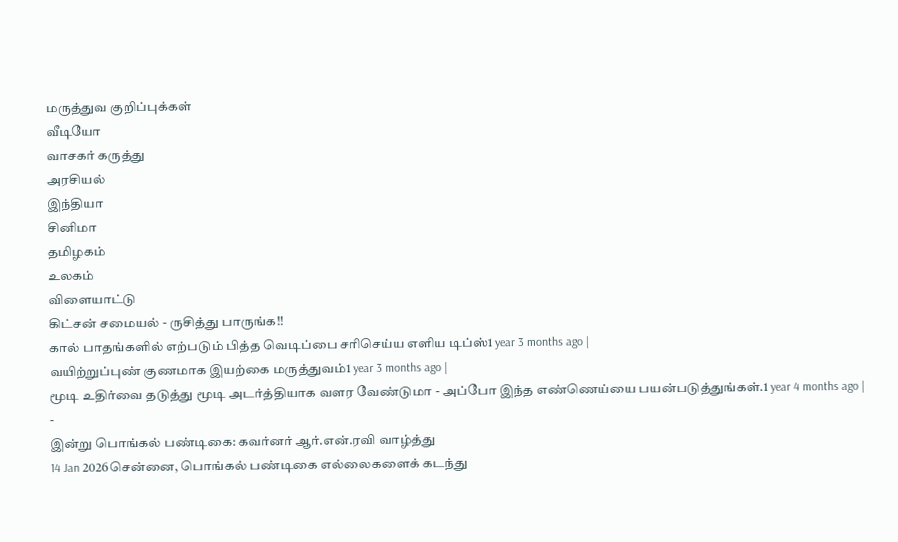மருத்துவ குறிப்புக்கள்
வீடியோ
வாசகர் கருத்து
அரசியல்
இந்தியா
சினிமா
தமிழகம்
உலகம்
விளையாட்டு
கிட்சன் சமையல் - ருசித்து பாருங்க!!
கால் பாதங்களில் எற்படும் பித்த வெடிப்பை சரிசெய்ய எளிய டிப்ஸ்1 year 3 months ago |
வயிற்றுப்புண் குணமாக இயற்கை மருத்துவம்1 year 3 months ago |
மூடி உதிர்வை தடுத்து மூடி அடர்த்தியாக வளர வேண்டுமா - அப்போ இந்த எண்ணெய்யை பயன்படுத்துங்கள்.1 year 4 months ago |
-
இன்று பொங்கல் பண்டிகை: கவர்னர் ஆர்.என்.ரவி வாழ்த்து
14 Jan 2026சென்னை, பொங்கல் பண்டிகை எல்லைகளைக் கடந்து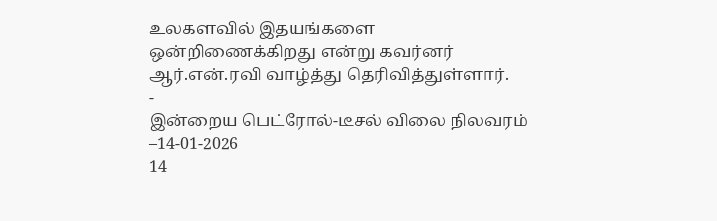உலகளவில் இதயங்களை ஒன்றிணைக்கிறது என்று கவர்னர் ஆர்.என்.ரவி வாழ்த்து தெரிவித்துள்ளார்.
-
இன்றைய பெட்ரோல்-டீசல் விலை நிலவரம் –14-01-2026
14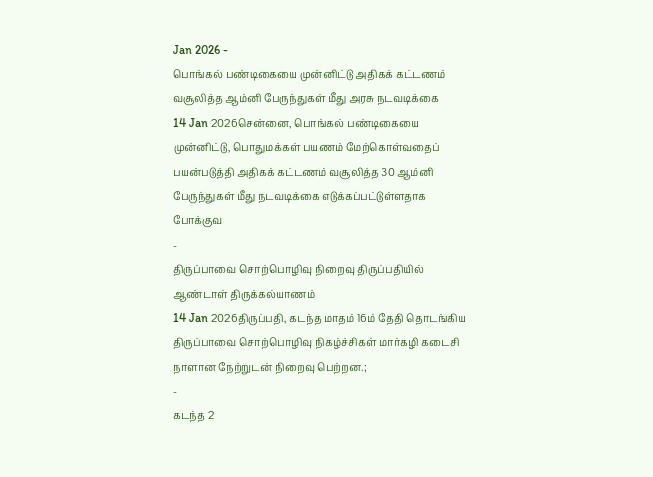Jan 2026 -
பொங்கல் பண்டிகையை முன்னிட்டு அதிகக் கட்டணம் வசூலித்த ஆம்னி பேருந்துகள் மீது அரசு நடவடிக்கை
14 Jan 2026சென்னை, பொங்கல் பண்டிகையை முன்னிட்டு, பொதுமக்கள் பயணம் மேற்கொள்வதைப் பயன்படுத்தி அதிகக் கட்டணம் வசூலித்த 30 ஆம்னி பேருந்துகள் மீது நடவடிக்கை எடுக்கப்பட்டுள்ளதாக போக்குவ
-
திருப்பாவை சொற்பொழிவு நிறைவு திருப்பதியில் ஆண்டாள் திருக்கல்யாணம்
14 Jan 2026திருப்பதி, கடந்த மாதம் 16ம் தேதி தொடங்கிய திருப்பாவை சொற்பொழிவு நிகழ்ச்சிகள் மார்கழி கடைசி நாளான நேற்றுடன் நிறைவு பெற்றன.;
-
கடந்த 2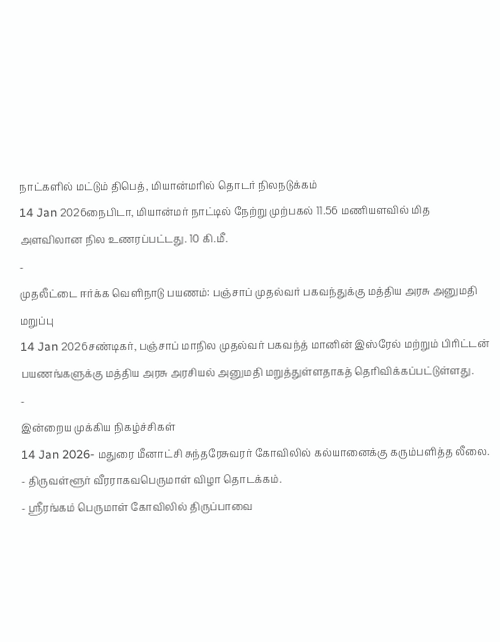நாட்களில் மட்டும் திபெத், மியான்மரில் தொடர் நிலநடுக்கம்
14 Jan 2026நைபிடா, மியான்மர் நாட்டில் நேற்று முற்பகல் 11.56 மணியளவில் மித அளவிலான நில உணரப்பட்டது. 10 கி.மீ.
-
முதலீட்டை ஈர்க்க வெளிநாடு பயணம்: பஞ்சாப் முதல்வர் பகவந்துக்கு மத்திய அரசு அனுமதி மறுப்பு
14 Jan 2026சண்டிகர், பஞ்சாப் மாநில முதல்வர் பகவந்த் மானின் இஸ்ரேல் மற்றும் பிரிட்டன் பயணங்களுக்கு மத்திய அரசு அரசியல் அனுமதி மறுத்துள்ளதாகத் தெரிவிக்கப்பட்டுள்ளது.
-
இன்றைய முக்கிய நிகழ்ச்சிகள்
14 Jan 2026- மதுரை மீனாட்சி சுந்தரேசுவரர் கோவிலில் கல்யானைக்கு கரும்பளித்த லீலை.
- திருவள்ளூர் வீரராகவபெருமாள் விழா தொடக்கம்.
- ஶ்ரீரங்கம் பெருமாள் கோவிலில் திருப்பாவை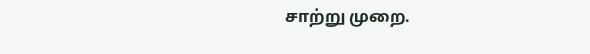சாற்று முறை.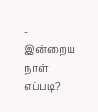-
இன்றைய நாள் எப்படி?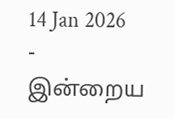14 Jan 2026 -
இன்றைய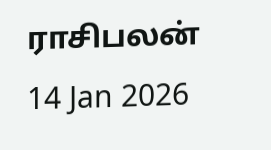ராசிபலன்
14 Jan 2026